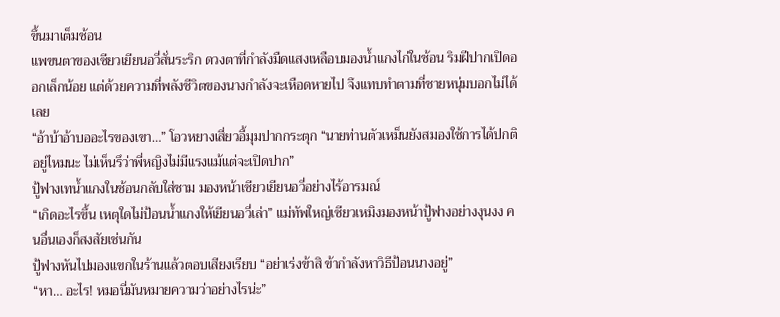ขึ้นมาเต็มช้อน
แพขนตาของเซียวเยียนอวี่สั่นระริก ดวงตาที่กำลังมืดแสงเหลือบมองน้ำแกงไก่ในช้อน ริมฝีปากเปิดออกเล็กน้อย แต่ด้วยความที่พลังชีวิตของนางกำลังจะเหือดหายไป จึงแทบทำตามที่ชายหนุ่มบอกไม่ได้เลย
“อ้าบ้าอ้าบออะไรของเขา…” โอวหยางเสี่ยวอี้มุมปากกระตุก “นายท่านตัวเหม็นยังสมองใช้การได้ปกติอยู่ไหมนะ ไม่เห็นรึว่าพี่หญิงไม่มีแรงแม้แต่จะเปิดปาก”
ปู้ฟางเทน้ำแกงในช้อนกลับใส่ชาม มองหน้าเซียวเยียนอวี่อย่างไร้อารมณ์
“เกิดอะไรขึ้น เหตุใดไม่ป้อนน้ำแกงให้เยียนอวี่เล่า” แม่ทัพใหญ่เซียวเหมิงมองหน้าปู้ฟางอย่างงุนงง คนอื่นเองก็สงสัยเช่นกัน
ปู้ฟางหันไปมองแขกในร้านแล้วตอบเสียงเรียบ “อย่าเร่งข้าสิ ข้ากำลังหาวิธีป้อนนางอยู่”
“หา… อะไร! หมอนี่มันหมายความว่าอย่างไรน่ะ”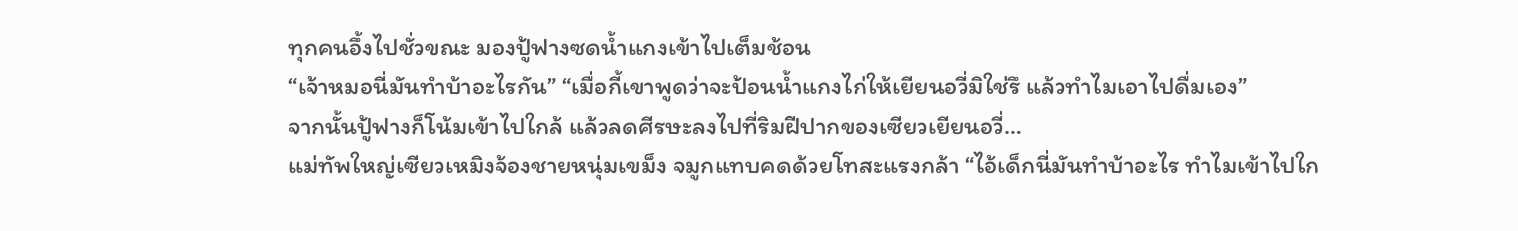ทุกคนอึ้งไปชั่วขณะ มองปู้ฟางซดน้ำแกงเข้าไปเต็มช้อน
“เจ้าหมอนี่มันทำบ้าอะไรกัน” “เมื่อกี้เขาพูดว่าจะป้อนน้ำแกงไก่ให้เยียนอวี่มิใช่รึ แล้วทำไมเอาไปดื่มเอง”
จากนั้นปู้ฟางก็โน้มเข้าไปใกล้ แล้วลดศีรษะลงไปที่ริมฝีปากของเซียวเยียนอวี่…
แม่ทัพใหญ่เซียวเหมิงจ้องชายหนุ่มเขม็ง จมูกแทบคดด้วยโทสะแรงกล้า “ไอ้เด็กนี่มันทำบ้าอะไร ทำไมเข้าไปใก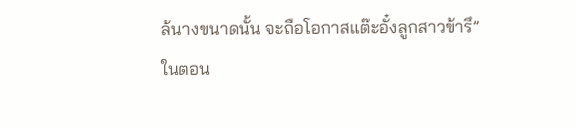ล้นางขนาดนั้น จะถือโอกาสแต๊ะอั๋งลูกสาวข้ารึ”
ในตอน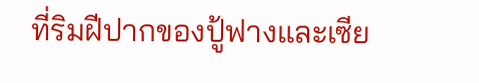ที่ริมฝีปากของปู้ฟางและเซีย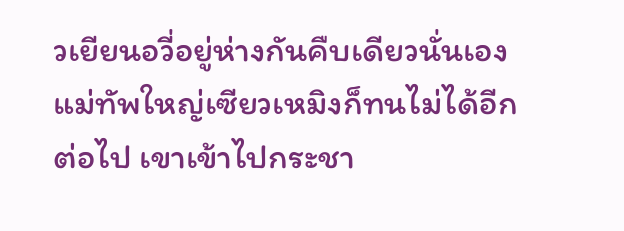วเยียนอวี่อยู่ห่างกันคืบเดียวนั่นเอง แม่ทัพใหญ่เซียวเหมิงก็ทนไม่ได้อีกต่อไป เขาเข้าไปกระชา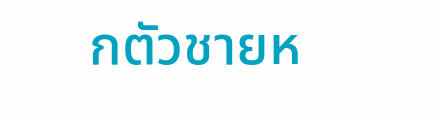กตัวชายห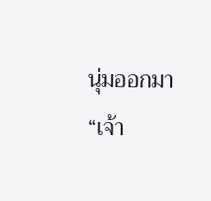นุ่มออกมา
“เจ้า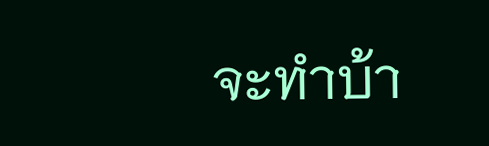จะทำบ้า